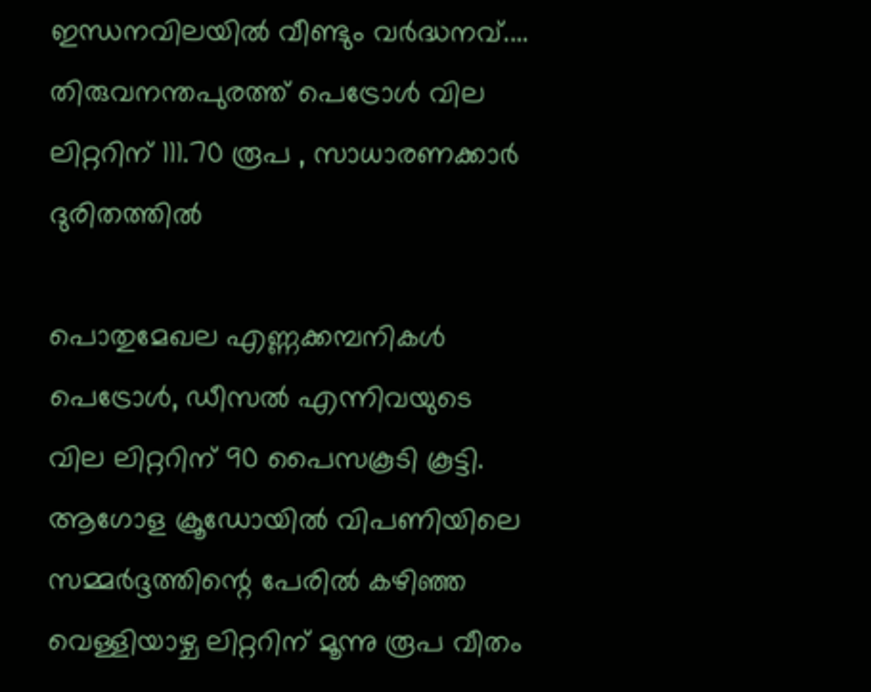ഇന്ധനവിലയിൽ വീണ്ടും വർദ്ധനവ്.... തിരുവനന്തപുരത്ത് പെട്രോൾ വില ലിറ്ററിന് 111.70 രൂപ , സാധാരണക്കാർ ദുരിതത്തിൽ

പൊതുമേഖല എണ്ണക്കമ്പനികൾ പെട്രോൾ, ഡീസൽ എന്നിവയുടെ വില ലിറ്ററിന് 90 പൈസകൂടി കൂട്ടി. ആഗോള ക്രൂഡോയിൽ വിപണിയിലെ സമ്മർദ്ദത്തിന്റെ പേരിൽ കഴിഞ്ഞ വെള്ളിയാഴ്ച ലിറ്ററിന് മൂന്നു രൂപ വീതം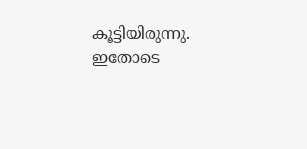കൂട്ടിയിരുന്നു. ഇതോടെ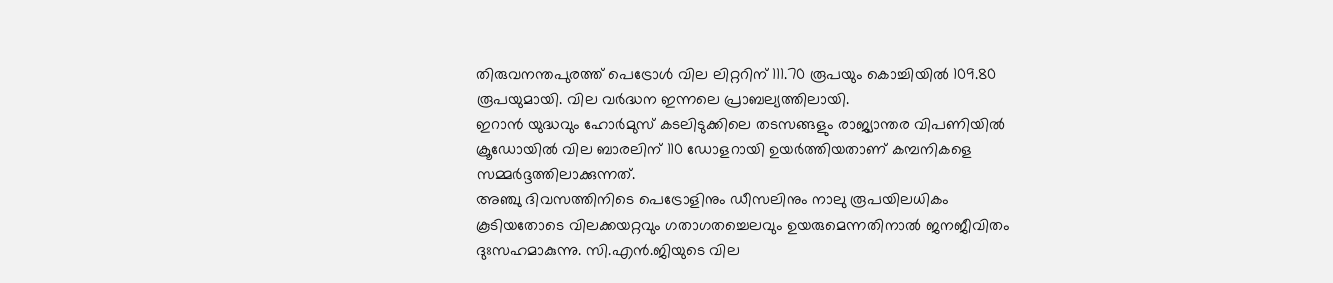തിരുവനന്തപുരത്ത് പെട്രോൾ വില ലിറ്ററിന് 111.70 രൂപയും കൊച്ചിയിൽ 109.80 രൂപയുമായി. വില വർദ്ധന ഇന്നലെ പ്രാബല്യത്തിലായി.
ഇറാൻ യുദ്ധവും ഹോർമുസ് കടലിടുക്കിലെ തടസങ്ങളും രാജ്യാന്തര വിപണിയിൽ ക്രൂഡോയിൽ വില ബാരലിന് 110 ഡോളറായി ഉയർത്തിയതാണ് കമ്പനികളെ സമ്മർദ്ദത്തിലാക്കുന്നത്.
അഞ്ചു ദിവസത്തിനിടെ പെട്രോളിനും ഡീസലിനും നാലു രൂപയിലധികം കൂടിയതോടെ വിലക്കയറ്റവും ഗതാഗതച്ചെലവും ഉയരുമെന്നതിനാൽ ജനജീവിതം ദുഃസഹമാകുന്നു. സി.എൻ.ജിയുടെ വില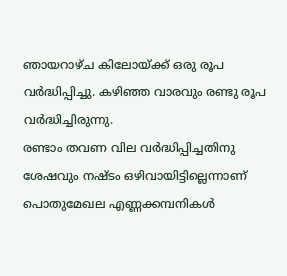ഞായറാഴ്ച കിലോയ്ക്ക് ഒരു രൂപ വർദ്ധിപ്പിച്ചു. കഴിഞ്ഞ വാരവും രണ്ടു രൂപ വർദ്ധിച്ചിരുന്നു.
രണ്ടാം തവണ വില വർദ്ധിപ്പിച്ചതിനു ശേഷവും നഷ്ടം ഒഴിവായിട്ടില്ലെന്നാണ് പൊതുമേഖല എണ്ണക്കമ്പനികൾ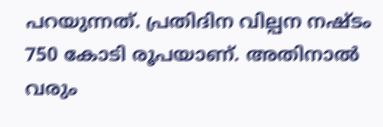പറയുന്നത്. പ്രതിദിന വില്പന നഷ്ടം 750 കോടി രൂപയാണ്. അതിനാൽ വരും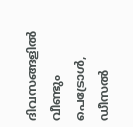ദിവസങ്ങളിൽ വീണ്ടും പെട്രോൾ, ഡീസൽ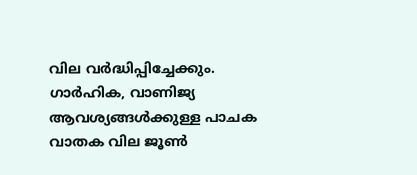വില വർദ്ധിപ്പിച്ചേക്കും. ഗാർഹിക, വാണിജ്യ ആവശ്യങ്ങൾക്കുള്ള പാചക വാതക വില ജൂൺ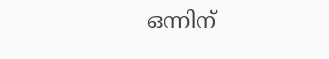ഒന്നിന്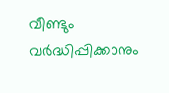വീണ്ടും വർദ്ധിപ്പിക്കാനും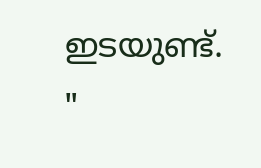ഇടയുണ്ട്.
"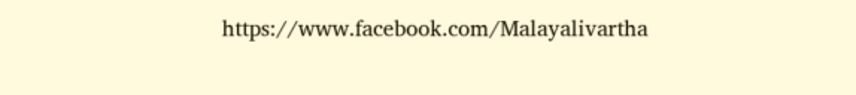https://www.facebook.com/Malayalivartha